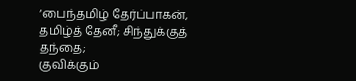‘பைந்தமிழ் தேர்ப்பாகன், தமிழ்த் தேனீ; சிந்துக்குத் தந்தை;
குவிக்கும்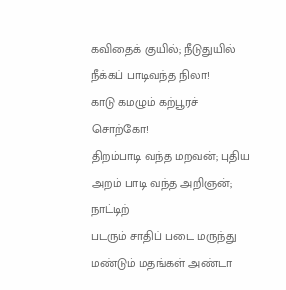கவிதைக் குயில்; நீடுதுயில் நீக்கப் பாடிவந்த நிலா!
காடு கமழும் கற்பூரச் சொற்கோ!
திறம்பாடி வந்த மறவன்; புதிய
அறம் பாடி வந்த அறிஞன்; நாட்டிற்
படரும் சாதிப் படை மருந்து
மண்டும் மதங்கள் அண்டா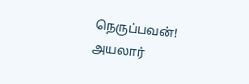நெருப்பவன்!
அயலார்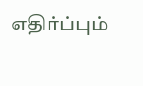எதிர்ப்பும்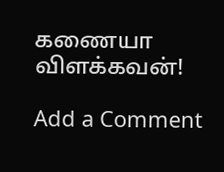கணையா விளக்கவன்!

Add a Comment